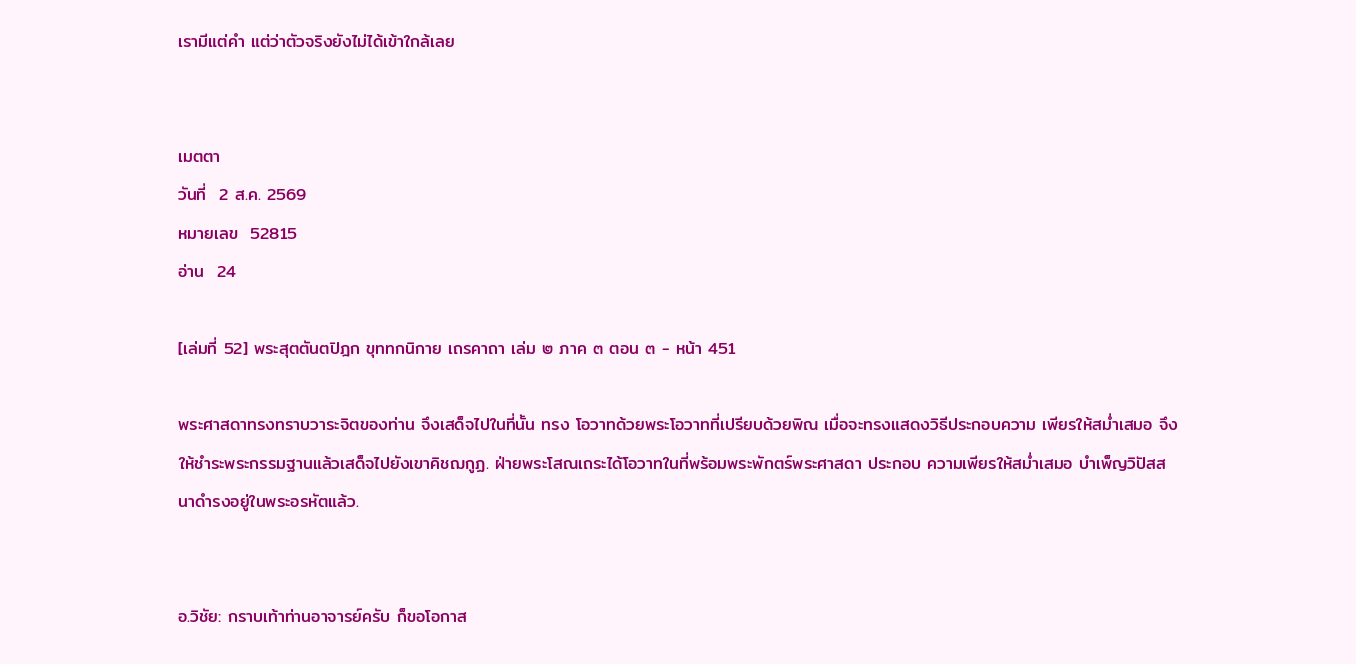เรามีแต่คำ แต่ว่าตัวจริงยังไม่ได้เข้าใกล้เลย


เมตตา
วันที่  2 ส.ค. 2569
หมายเลข  52815
อ่าน  24

[เล่มที่ 52] พระสุตตันตปิฎก ขุททกนิกาย เถรคาถา เล่ม ๒ ภาค ๓ ตอน ๓ - หน้า 451

พระศาสดาทรงทราบวาระจิตของท่าน จึงเสด็จไปในที่นั้น ทรง โอวาทด้วยพระโอวาทที่เปรียบด้วยพิณ เมื่อจะทรงแสดงวิธีประกอบความ เพียรให้สม่ำเสมอ จึงให้ชำระพระกรรมฐานแล้วเสด็จไปยังเขาคิชฌกูฏ. ฝ่ายพระโสณเถระได้โอวาทในที่พร้อมพระพักตร์พระศาสดา ประกอบ ความเพียรให้สม่ำเสมอ บำเพ็ญวิปัสสนาดำรงอยู่ในพระอรหัตแล้ว.


อ.วิชัย: กราบเท้าท่านอาจารย์ครับ ก็ขอโอกาส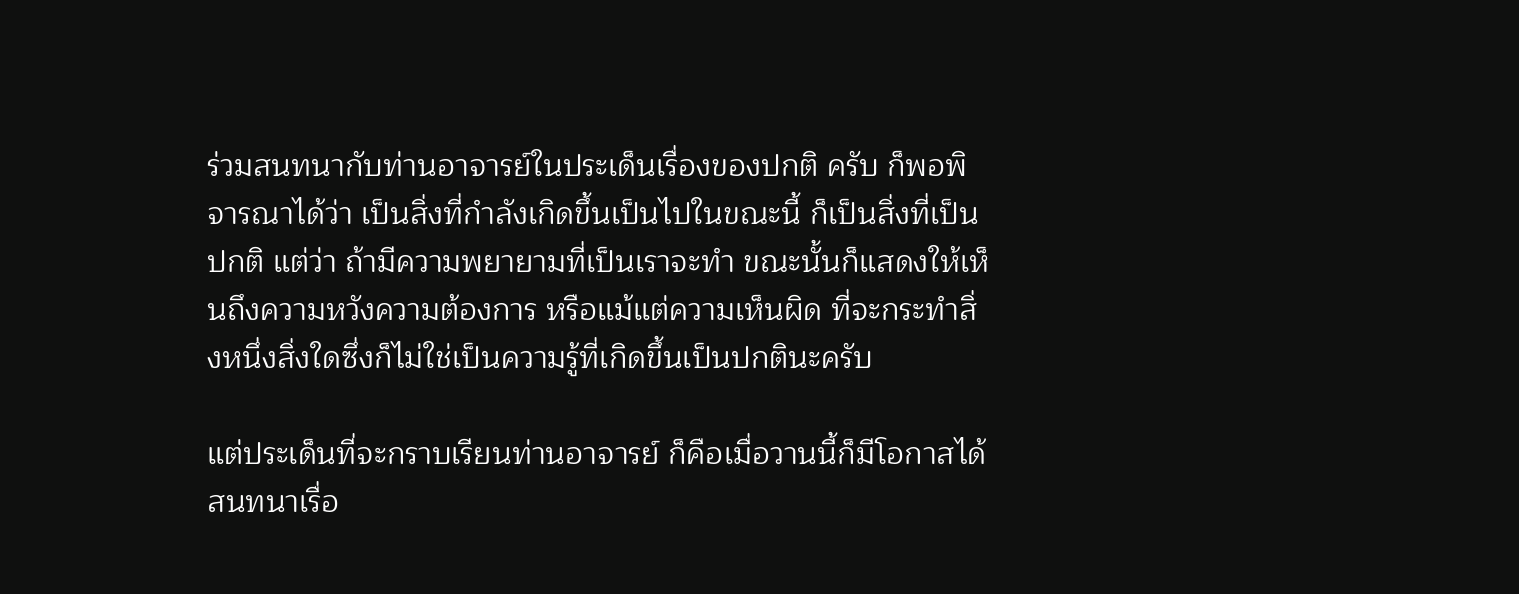ร่วมสนทนากับท่านอาจารย์ในประเด็นเรื่องของปกติ ครับ ก็พอพิจารณาได้ว่า เป็นสิ่งที่กำลังเกิดขึ้นเป็นไปในขณะนี้ ก็เป็นสิ่งที่เป็นปกติ แต่ว่า ถ้ามีความพยายามที่เป็นเราจะทำ ขณะนั้นก็แสดงให้เห็นถึงความหวังความต้องการ หรือแม้แต่ความเห็นผิด ที่จะกระทำสิ่งหนึ่งสิ่งใดซึ่งก็ไม่ใช่เป็นความรู้ที่เกิดขึ้นเป็นปกตินะครับ

แต่ประเด็นที่จะกราบเรียนท่านอาจารย์ ก็คือเมื่อวานนี้ก็มีโอกาสได้สนทนาเรื่อ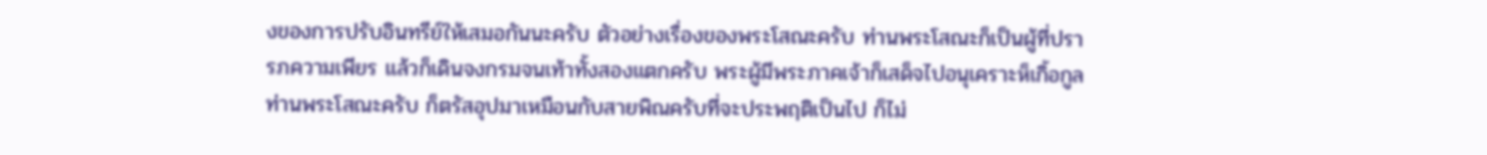งของการปรับอินทรีย์ให้เสมอกันนะครับ ตัวอย่างเรื่องของพระโสณะครับ ท่านพระโสณะก็เป็นผู้ที่ปรารภความเพียร แล้วก็เดินจงกรมจนเท้าทั้งสองแตกครับ พระผู้มีพระภาคเจ้าก็เสด็จไปอนุเคราะห็เกิ้อกูลท่านพระโสณะครับ ก็ตรัสอุปมาเหมือนกับสายพิณครับที่จะประพฤติเป็นไป ก็ไม่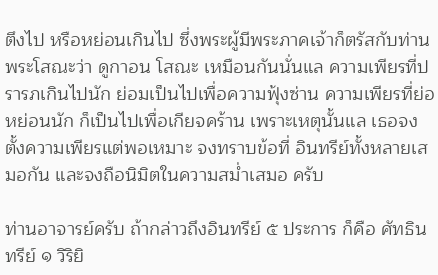ตึงไป หรือหย่อนเกินไป ซึ่งพระผู้มีพระภาคเจ้าก็ตรัสกับท่านพระโสณะว่า ดูกาอน โสณะ เหมือนกันนั่นแล ความเพียรที่ปรารภเกินไปนัก ย่อมเป็นไปเพื่อความฟุ้งซ่าน ความเพียรที่ย่อหย่อนนัก ก็เป็นไปเพื่อเกียจคร้าน เพราะเหตุนั้นแล เธอจงตั้งความเพียรแต่พอเหมาะ จงทราบข้อที่ อินทรีย์ทั้งหลายเสมอกัน และจงถือนิมิตในความสม่ำเสมอ ครับ

ท่านอาจารย์ครับ ถ้ากล่าวถึงอินทรีย์ ๕ ประการ ก็คือ ศัทธินทรีย์ ๑ วิริยิ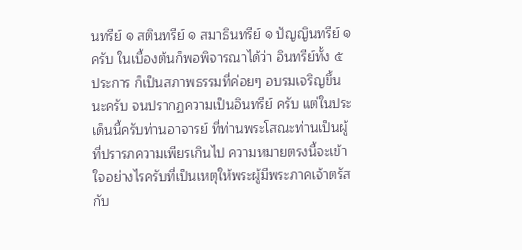นทรีย์ ๑ สตินทรีย์ ๑ สมาธินทรีย์ ๑ ปัญญินทรีย์ ๑ ครับ ในเบื้องต้นก็พอพิจารณาได้ว่า อินทรีย์ทั้ง ๕ ประการ ก็เป็นสภาพธรรมที่ค่อยๆ อบรมเจริญขึ้นนะครับ จนปรากฏความเป็นอินทรีย์ ครับ แต่ในประเด็นนี้ครับท่านอาจารย์ ที่ท่านพระโสณะท่านเป็นผู้ที่ปรารภความเพียรเกินไป ความหมายตรงนี้จะเข้าใจอย่างไรครับที่เป็นเหตุให้พระผู้มีพระภาคเจ้าตรัสกับ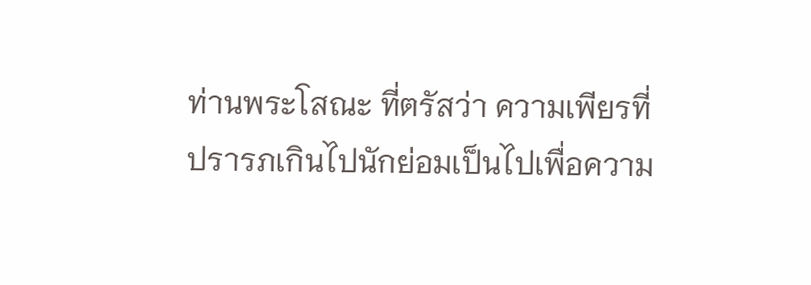ท่านพระโสณะ ที่ตรัสว่า ความเพียรที่ปรารภเกินไปนักย่อมเป็นไปเพื่อความ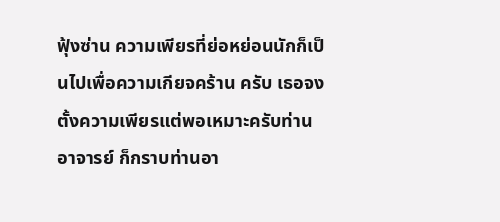ฟุ้งซ่าน ความเพียรที่ย่อหย่อนนักก็เป็นไปเพื่อความเกียจคร้าน ครับ เธอจงตั้งความเพียรแต่พอเหมาะครับท่านอาจารย์ ก็กราบท่านอา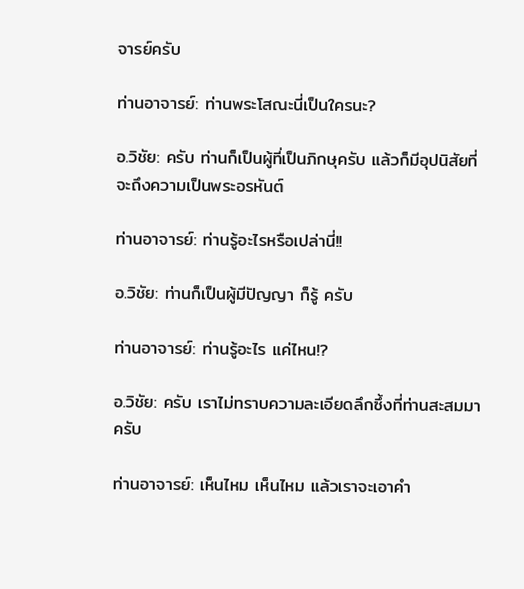จารย์ครับ

ท่านอาจารย์: ท่านพระโสณะนี่เป็นใครนะ?

อ.วิชัย: ครับ ท่านก็เป็นผู้ที่เป็นภิกษุครับ แล้วก็มีอุปนิสัยที่จะถึงความเป็นพระอรหันต์

ท่านอาจารย์: ท่านรู้อะไรหรือเปล่านี่!!

อ.วิชัย: ท่านก็เป็นผู้มีปัญญา ก็รู้ ครับ

ท่านอาจารย์: ท่านรู้อะไร แค่ไหน!?

อ.วิชัย: ครับ เราไม่ทราบความละเอียดลึกซึ้งที่ท่านสะสมมา ครับ

ท่านอาจารย์: เห็นไหม เห็นไหม แล้วเราจะเอาคำ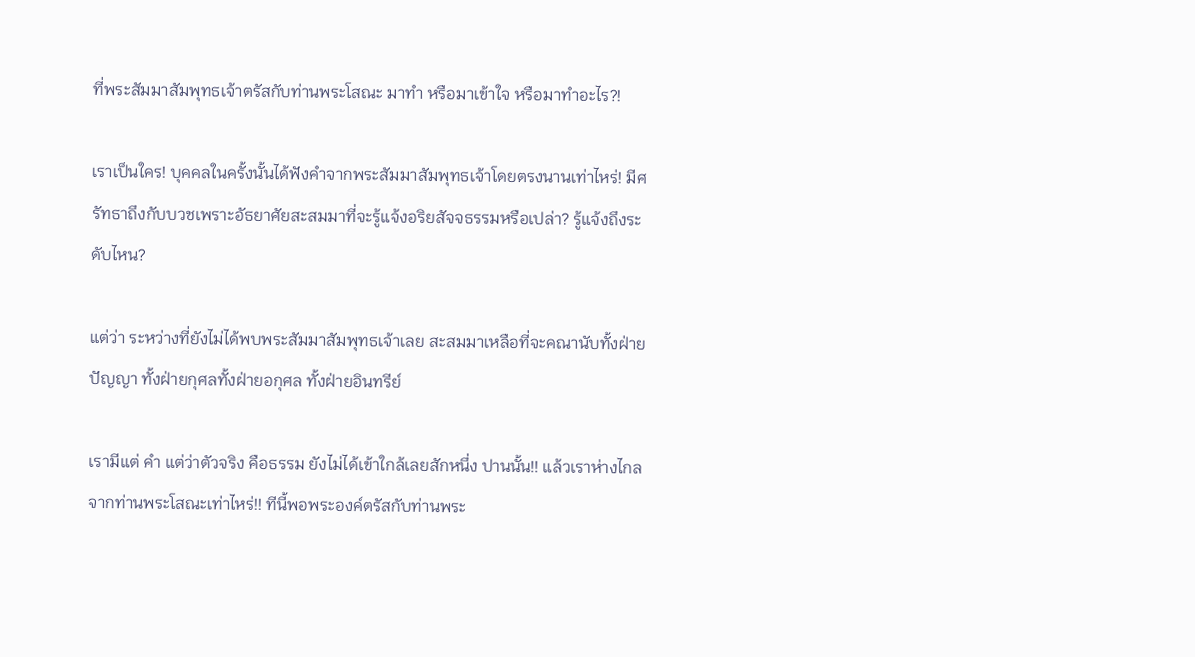ที่พระสัมมาสัมพุทธเจ้าตรัสกับท่านพระโสณะ มาทำ หรือมาเข้าใจ หรือมาทำอะไร?!

เราเป็นใคร! บุคคลในครั้งนั้นได้ฟังคำจากพระสัมมาสัมพุทธเจ้าโดยตรงนานเท่าไหร่! มีศรัทธาถึงกับบวชเพราะอัธยาศัยสะสมมาที่จะรู้แจ้งอริยสัจจธรรมหรือเปล่า? รู้แจ้งถึงระดับไหน?

แต่ว่า ระหว่างที่ยังไม่ได้พบพระสัมมาสัมพุทธเจ้าเลย สะสมมาเหลือที่จะคณานับทั้งฝ่ายปัญญา ทั้งฝ่ายกุศลทั้งฝ่ายอกุศล ทั้งฝ่ายอินทรีย์

เรามีแต่ คำ แต่ว่าตัวจริง คือธรรม ยังไม่ได้เข้าใกล้เลยสักหนึ่ง ปานนั้น!! แล้วเราห่างไกลจากท่านพระโสณะเท่าไหร่!! ทีนี้พอพระองค์ตรัสกับท่านพระ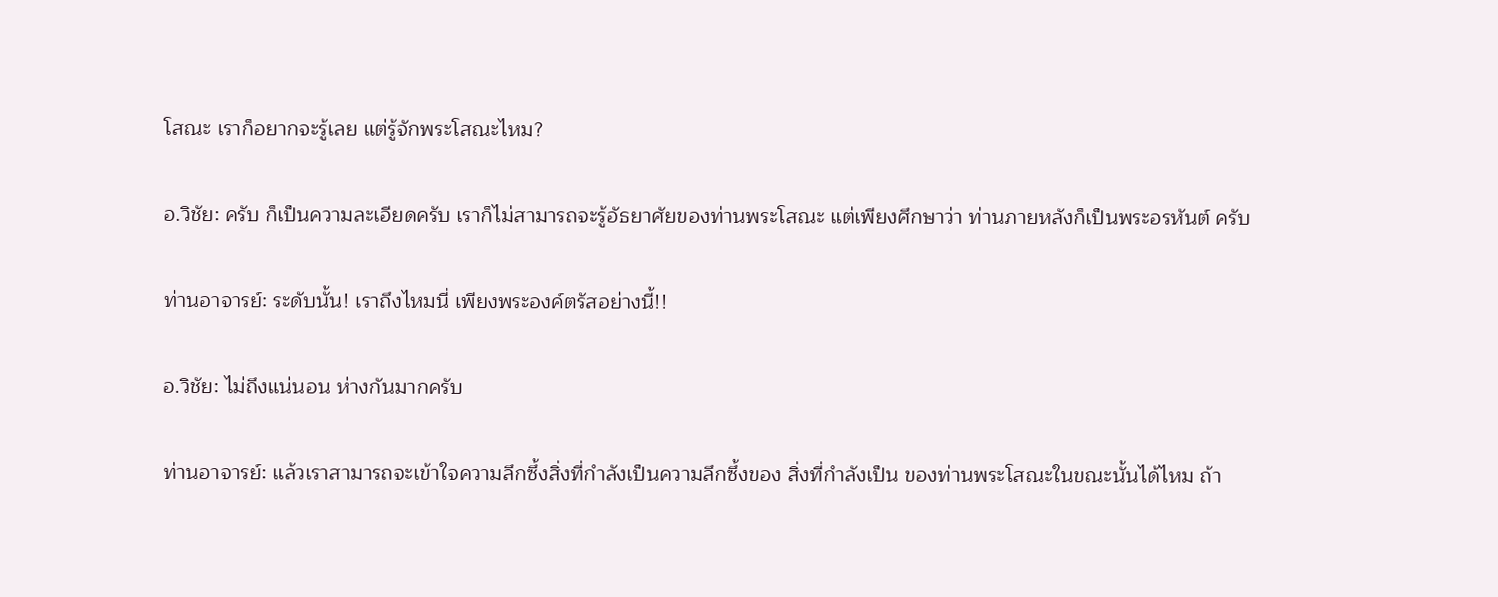โสณะ เราก็อยากจะรู้เลย แต่รู้จักพระโสณะไหม?

อ.วิชัย: ครับ ก็เป็นความละเอียดครับ เราก็ไม่สามารถจะรู้อัธยาศัยของท่านพระโสณะ แต่เพียงศึกษาว่า ท่านภายหลังก็เป็นพระอรหันต์ ครับ

ท่านอาจารย์: ระดับนั้น! เราถึงไหมนี่ เพียงพระองค์ตรัสอย่างนี้!!

อ.วิชัย: ไม่ถึงแน่นอน ห่างกันมากครับ

ท่านอาจารย์: แล้วเราสามารถจะเข้าใจความลึกซึ้งสิ่งที่กำลังเป็นความลึกซึ้งของ สิ่งที่กำลังเป็น ของท่านพระโสณะในขณะนั้นได้ไหม ถ้า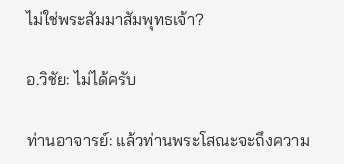ไม่ใช่พระสัมมาสัมพุทธเจ้า?

อ.วิชัย: ไม่ได้ครับ

ท่านอาจารย์: แล้วท่านพระโสณะจะถึงความ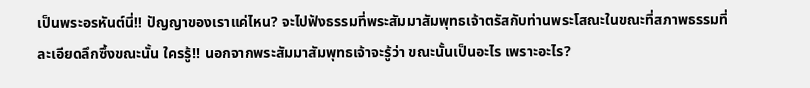เป็นพระอรหันต์นี่!! ปัญญาของเราแค่ไหน? จะไปฟังธรรมที่พระสัมมาสัมพุทธเจ้าตรัสกับท่านพระโสณะในขณะที่สภาพธรรมที่ละเอียดลึกซึ้งขณะนั้น ใครรู้!! นอกจากพระสัมมาสัมพุทธเจ้าจะรู้ว่า ขณะนั้นเป็นอะไร เพราะอะไร?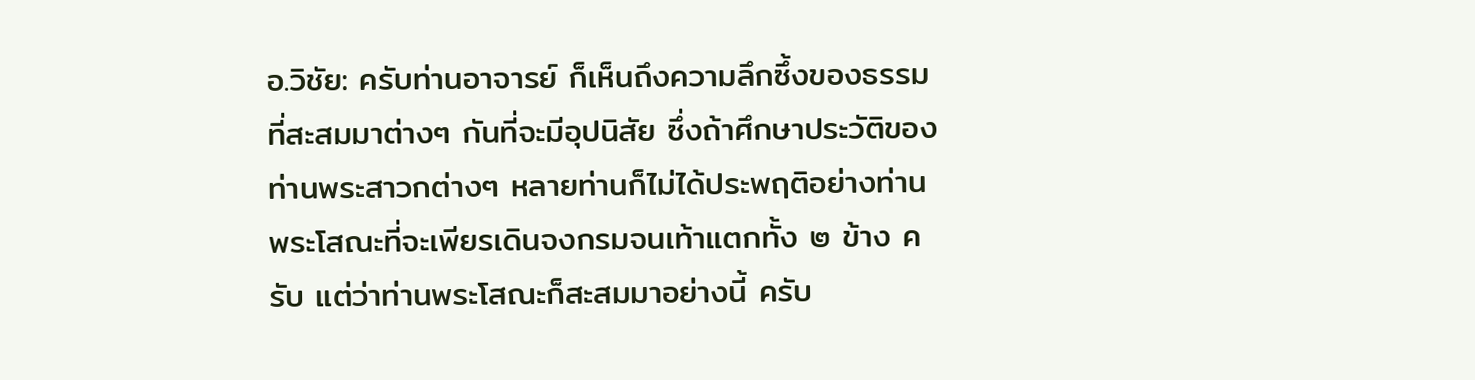อ.วิชัย: ครับท่านอาจารย์ ก็เห็นถึงความลึกซึ้งของธรรมที่สะสมมาต่างๆ กันที่จะมีอุปนิสัย ซึ่งถ้าศึกษาประวัติของท่านพระสาวกต่างๆ หลายท่านก็ไม่ได้ประพฤติอย่างท่านพระโสณะที่จะเพียรเดินจงกรมจนเท้าแตกทั้ง ๒ ข้าง ครับ แต่ว่าท่านพระโสณะก็สะสมมาอย่างนี้ ครับ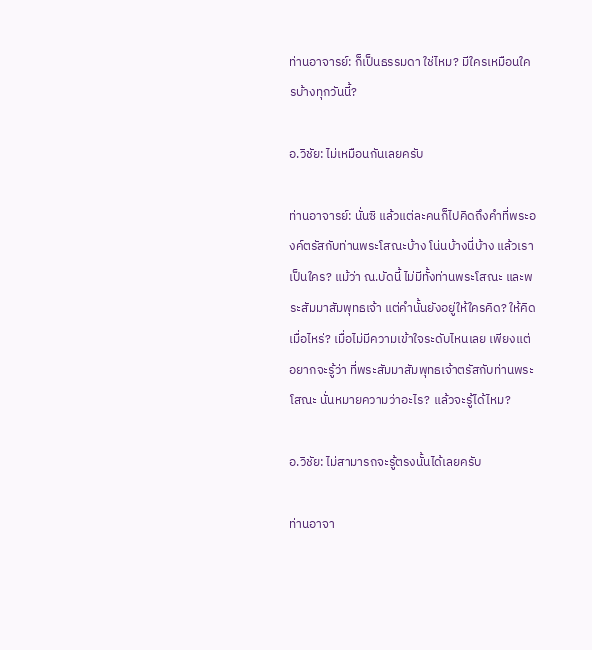ท่านอาจารย์: ก็เป็นธรรมดา ใช่ไหม? มีใครเหมือนใครบ้างทุกวันนี้?

อ.วิชัย: ไม่เหมือนกันเลยครับ

ท่านอาจารย์: นั่นซิ แล้วแต่ละคนก็ไปคิดถึงคำที่พระองค์ตรัสกับท่านพระโสณะบ้าง โน่นบ้างนี่บ้าง แล้วเราเป็นใคร? แม้ว่า ณ.บัดนี้ ไม่มีทั้งท่านพระโสณะ และพระสัมมาสัมพุทธเจ้า แต่คำนั้นยังอยู่ให้ใครคิด? ให้คิดเมื่อไหร่? เมื่อไม่มีความเข้าใจระดับไหนเลย เพียงแต่อยากจะรู้ว่า ที่พระสัมมาสัมพุทธเจ้าตรัสกับท่านพระโสณะ นั่นหมายความว่าอะไร? แล้วจะรู้ได้ไหม?

อ.วิชัย: ไม่สามารถจะรู้ตรงนั้นได้เลยครับ

ท่านอาจา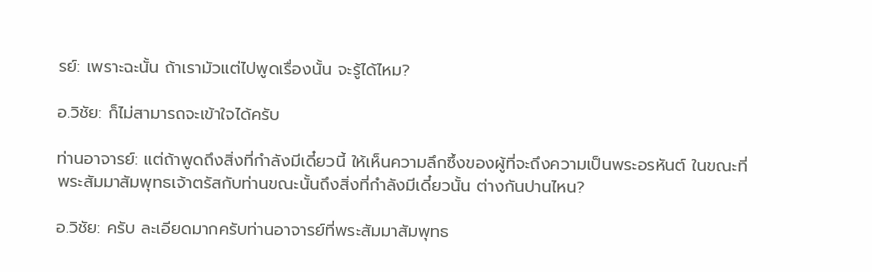รย์: เพราะฉะนั้น ถ้าเรามัวแต่ไปพูดเรื่องนั้น จะรู้ได้ไหม?

อ.วิชัย: ก็ไม่สามารถจะเข้าใจได้ครับ

ท่านอาจารย์: แต่ถ้าพูดถึงสิ่งที่กำลังมีเดี๋ยวนี้ ให้เห็นความลึกซึ้งของผู้ที่จะถึงความเป็นพระอรหันต์ ในขณะที่พระสัมมาสัมพุทธเจ้าตรัสกับท่านขณะนั้นถึงสิ่งที่กำลังมีเดี๋ยวนั้น ต่างกันปานไหน?

อ.วิชัย: ครับ ละเอียดมากครับท่านอาจารย์ที่พระสัมมาสัมพุทธ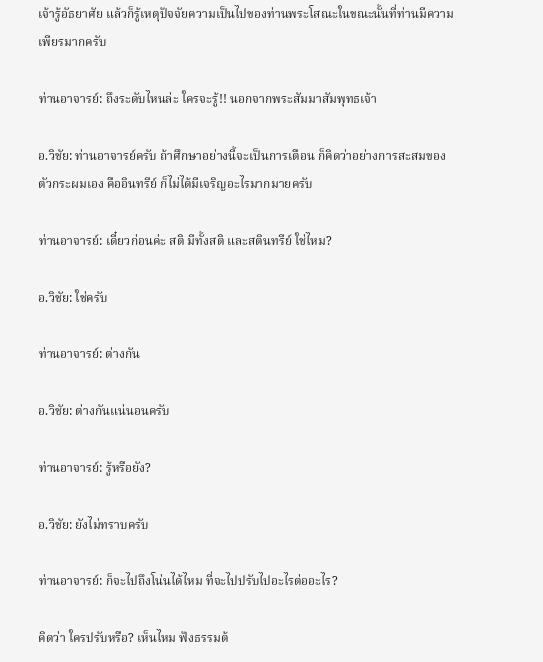เจ้ารู้อัธยาศัย แล้วก็รู้เหตุปัจจัยความเป็นไปของท่านพระโสณะในขณะนั้นที่ท่านมีความเพียรมากครับ

ท่านอาจารย์: ถึงระดับไหนล่ะ ใครจะรู้!! นอกจากพระสัมมาสัมพุทธเจ้า

อ.วิชัย: ท่านอาจารย์ครับ ถ้าศึกษาอย่างนี้จะเป็นการเตือน ก็คิดว่าอย่างการสะสมของตัวกระผมเอง คืออินทรีย์ ก็ไม่ได้มีเจริญอะไรมากมายครับ

ท่านอาจารย์: เดี๋ยวก่อนค่ะ สติ มีทั้งสติ และสตินทรีย์ ใช่ไหม?

อ.วิชัย: ใช่ครับ

ท่านอาจารย์: ต่างกัน

อ.วิชัย: ต่างกันแน่นอนครับ

ท่านอาจารย์: รู้หรือยัง?

อ.วิชัย: ยังไม่ทราบครับ

ท่านอาจารย์: ก็จะไปถึงโน่นได้ไหม ที่จะไปปรับไปอะไรต่ออะไร?

คิดว่า ใครปรับหรือ? เห็นไหม ฟังธรรมต้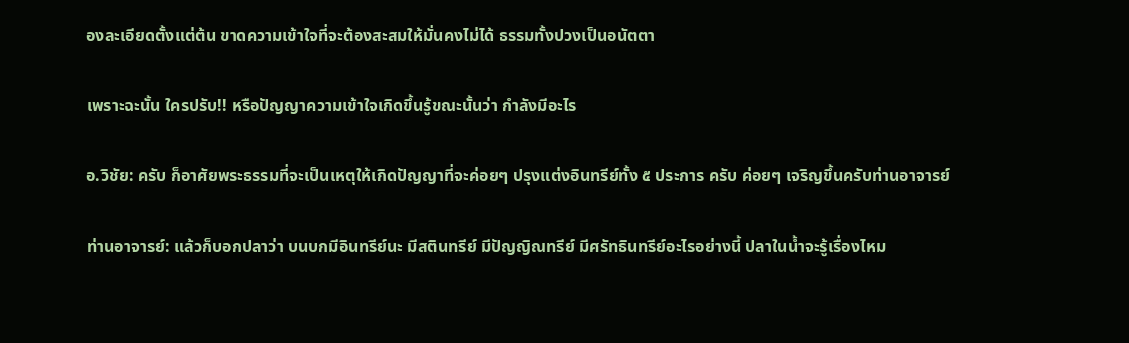องละเอียดตั้งแต่ต้น ขาดความเข้าใจที่จะต้องสะสมให้มั่นคงไม่ได้ ธรรมทั้งปวงเป็นอนัตตา

เพราะฉะนั้น ใครปรับ!! หรือปัญญาความเข้าใจเกิดขึ้นรู้ขณะนั้นว่า กำลังมีอะไร

อ.วิชัย: ครับ ก็อาศัยพระธรรมที่จะเป็นเหตุให้เกิดปัญญาที่จะค่อยๆ ปรุงแต่งอินทรีย์ทั้ง ๕ ประการ ครับ ค่อยๆ เจริญขึ้นครับท่านอาจารย์

ท่านอาจารย์: แล้วก็บอกปลาว่า บนบกมีอินทรีย์นะ มีสตินทรีย์ มีปัญญิณทรีย์ มีศรัทธินทรีย์อะไรอย่างนี้ ปลาในน้ำจะรู้เรื่องไหม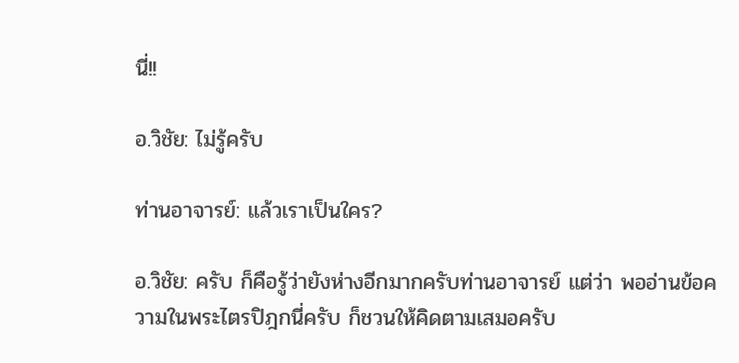นี่!!

อ.วิชัย: ไม่รู้ครับ

ท่านอาจารย์: แล้วเราเป็นใคร?

อ.วิชัย: ครับ ก็คือรู้ว่ายังห่างอีกมากครับท่านอาจารย์ แต่ว่า พออ่านข้อความในพระไตรปิฎกนี่ครับ ก็ชวนให้คิดตามเสมอครับ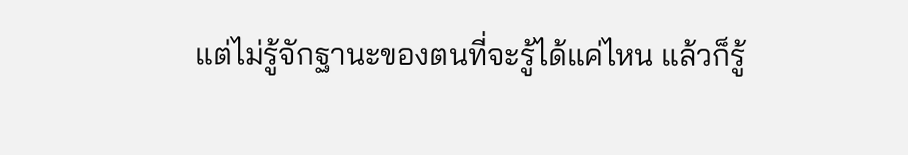แต่ไม่รู้จักฐานะของตนที่จะรู้ได้แค่ไหน แล้วก็รู้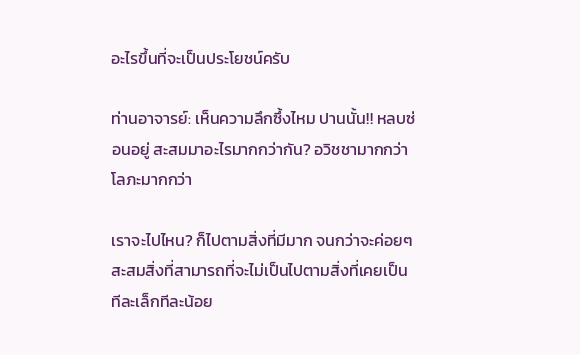อะไรขึ้นที่จะเป็นประโยชน์ครับ

ท่านอาจารย์: เห็นความลึกซึ้งไหม ปานนั้น!! หลบซ่อนอยู่ สะสมมาอะไรมากกว่ากัน? อวิชชามากกว่า โลภะมากกว่า

เราจะไปไหน? ก็ไปตามสิ่งที่มีมาก จนกว่าจะค่อยๆ สะสมสิ่งที่สามารถที่จะไม่เป็นไปตามสิ่งที่เคยเป็นทีละเล็กทีละน้อย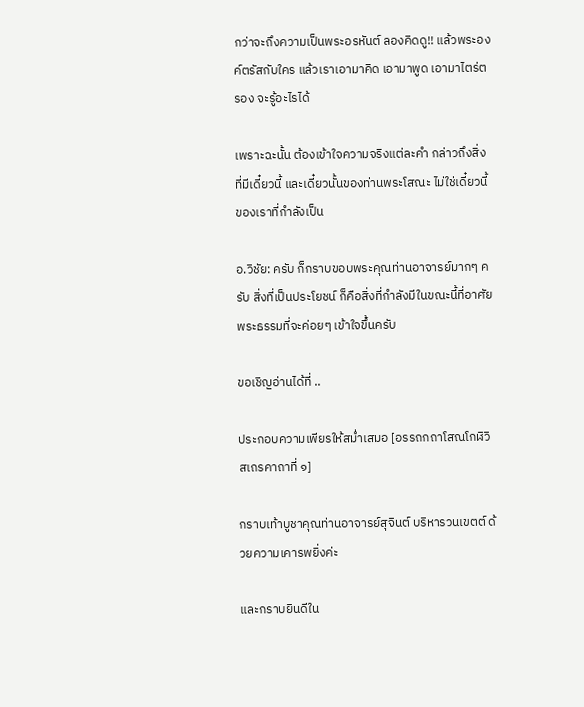กว่าจะถึงความเป็นพระอรหันต์ ลองคิดดู!! แล้วพระองค์ตรัสกับใคร แล้วเราเอามาคิด เอามาพูด เอามาไตร่ตรอง จะรู้อะไรได้

เพราะฉะนั้น ต้องเข้าใจความจริงแต่ละคำ กล่าวถึงสิ่งที่มีเดี๋ยวนี้ และเดี๋ยวนั้นของท่านพระโสณะ ไม่ใช่เดี๋ยวนี้ของเราที่กำลังเป็น

อ.วิชัย: ครับ ก็กราบขอบพระคุณท่านอาจารย์มากๆ ครับ สิ่งที่เป็นประโยชน์ ก็คือสิ่งที่กำลังมีในขณะนี้ที่อาศัยพระธรรมที่จะค่อยๆ เข้าใจขึ้นครับ

ขอเชิญอ่านได้ที่ ..

ประกอบความเพียรให้สม่ำเสมอ [อรรถกถาโสณโกฬิวิสเถรคาถาที่ ๑]

กราบเท้าบูชาคุณท่านอาจารย์สุจินต์ บริหารวนเขตต์ ด้วยความเคารพยิ่งค่ะ

และกราบยินดีใน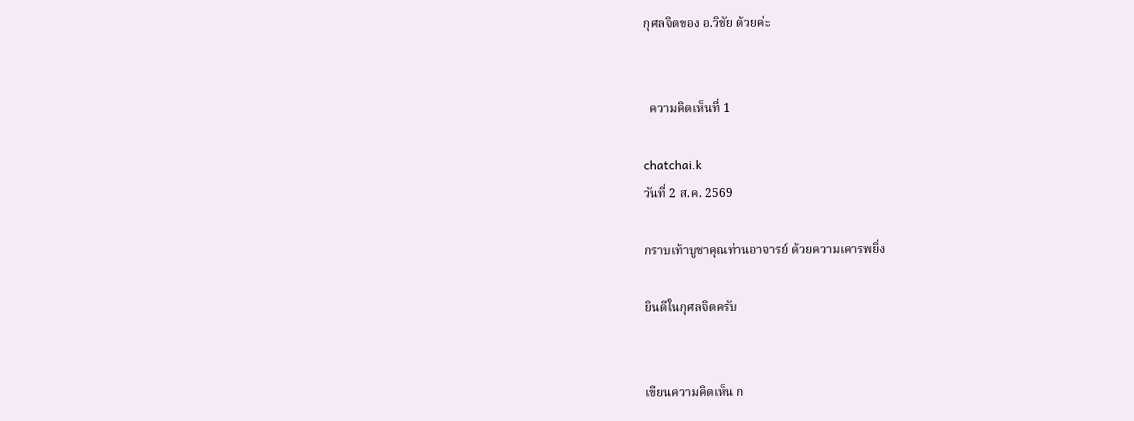กุศลจิตของ อ.วิชัย ด้วยค่ะ


  ความคิดเห็นที่ 1

chatchai.k
วันที่ 2 ส.ค. 2569

กราบเท้าบูชาคุณท่านอาจารย์ ด้วยความเคารพยิ่ง

ยินดีในกุศลจิตครับ


เขียนความคิดเห็น ก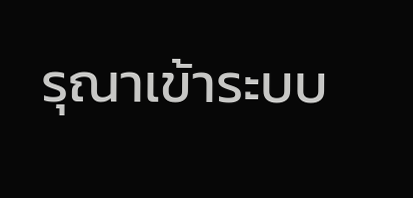รุณาเข้าระบบ